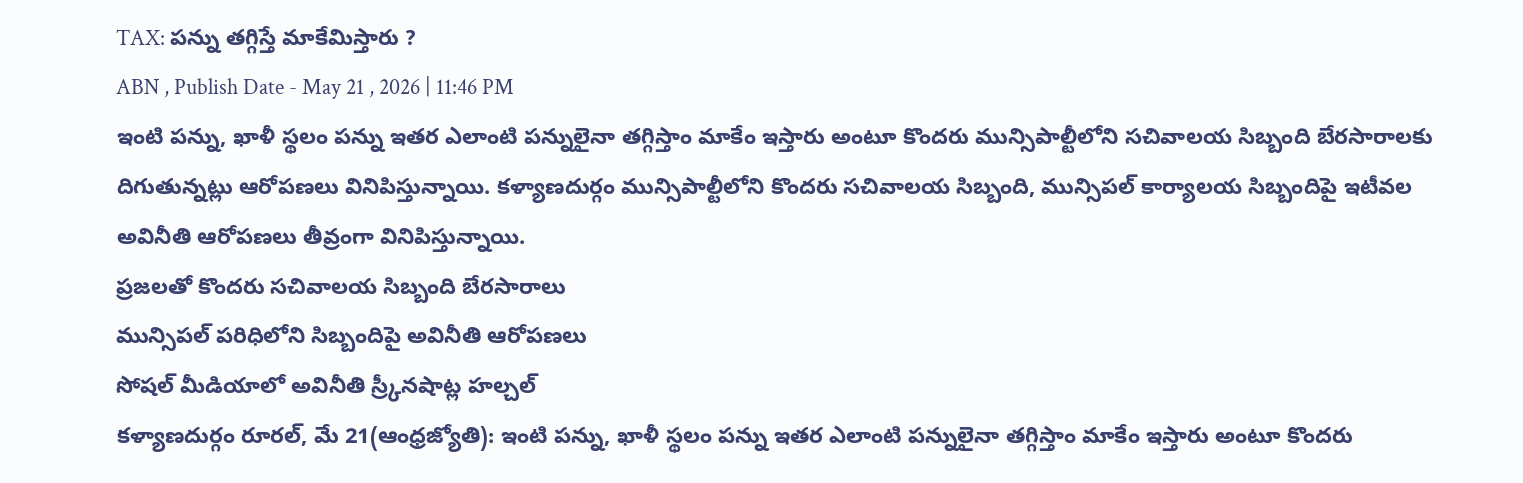TAX: పన్ను తగ్గిస్తే మాకేమిస్తారు ?
ABN , Publish Date - May 21 , 2026 | 11:46 PM
ఇంటి పన్ను, ఖాళీ స్థలం పన్ను ఇతర ఎలాంటి పన్నులైనా తగ్గిస్తాం మాకేం ఇస్తారు అంటూ కొందరు మున్సిపాల్టీలోని సచివాలయ సిబ్బంది బేరసారాలకు దిగుతున్నట్లు ఆరోపణలు వినిపిస్తున్నాయి. కళ్యాణదుర్గం మున్సిపాల్టీలోని కొందరు సచివాలయ సిబ్బంది, మున్సిపల్ కార్యాలయ సిబ్బందిపై ఇటీవల అవినీతి ఆరోపణలు తీవ్రంగా వినిపిస్తున్నాయి.
ప్రజలతో కొందరు సచివాలయ సిబ్బంది బేరసారాలు
మున్సిపల్ పరిధిలోని సిబ్బందిపై అవినీతి ఆరోపణలు
సోషల్ మీడియాలో అవినీతి స్ర్కీనషాట్ల హల్చల్
కళ్యాణదుర్గం రూరల్, మే 21(ఆంధ్రజ్యోతి): ఇంటి పన్ను, ఖాళీ స్థలం పన్ను ఇతర ఎలాంటి పన్నులైనా తగ్గిస్తాం మాకేం ఇస్తారు అంటూ కొందరు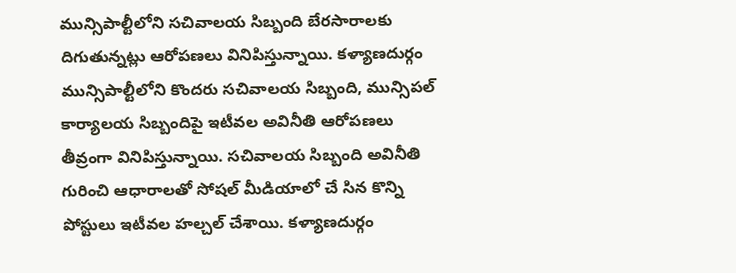మున్సిపాల్టీలోని సచివాలయ సిబ్బంది బేరసారాలకు దిగుతున్నట్లు ఆరోపణలు వినిపిస్తున్నాయి. కళ్యాణదుర్గం మున్సిపాల్టీలోని కొందరు సచివాలయ సిబ్బంది, మున్సిపల్ కార్యాలయ సిబ్బందిపై ఇటీవల అవినీతి ఆరోపణలు తీవ్రంగా వినిపిస్తున్నాయి. సచివాలయ సిబ్బంది అవినీతి గురించి ఆధారాలతో సోషల్ మీడియాలో చే సిన కొన్ని పోస్టులు ఇటీవల హల్చల్ చేశాయి. కళ్యాణదుర్గం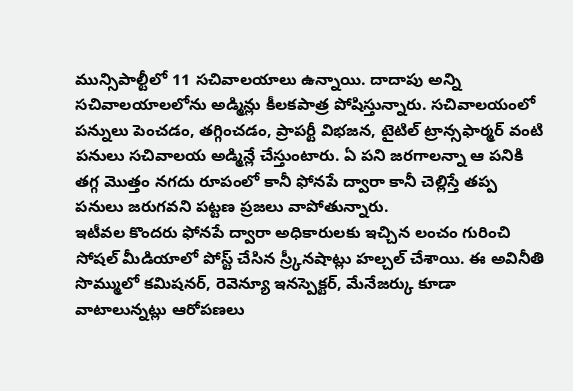మున్సిపాల్టీలో 11 సచివాలయాలు ఉన్నాయి. దాదాపు అన్ని సచివాలయాలలోను అడ్మిన్లు కీలకపాత్ర పోషిస్తున్నారు. సచివాలయంలో పన్నులు పెంచడం, తగ్గించడం, ప్రాపర్టీ విభజన, టైటిల్ ట్రాన్సఫార్మర్ వంటి పనులు సచివాలయ అడ్మిన్లే చేస్తుంటారు. ఏ పని జరగాలన్నా ఆ పనికి తగ్గ మొత్తం నగదు రూపంలో కానీ ఫోనపే ద్వారా కానీ చెల్లిస్తే తప్ప పనులు జరుగవని పట్టణ ప్రజలు వాపోతున్నారు.
ఇటీవల కొందరు ఫోనపే ద్వారా అధికారులకు ఇచ్చిన లంచం గురించి సోషల్ మీడియాలో పోస్ట్ చేసిన స్ర్కీనషాట్లు హల్చల్ చేశాయి. ఈ అవినీతి సొమ్ములో కమిషనర్, రెవెన్యూ ఇనస్పెక్టర్, మేనేజర్కు కూడా వాటాలున్నట్లు ఆరోపణలు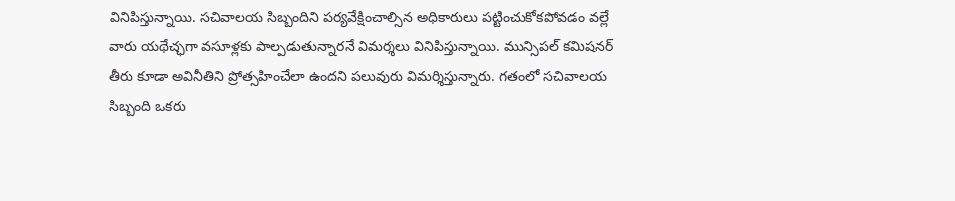వినిపిస్తున్నాయి. సచివాలయ సిబ్బందిని పర్యవేక్షించాల్సిన అధికారులు పట్టించుకోకపోవడం వల్లే వారు యథేచ్ఛగా వసూళ్లకు పాల్పడుతున్నారనే విమర్శలు వినిపిస్తున్నాయి. మున్సిపల్ కమిషనర్ తీరు కూడా అవినీతిని ప్రోత్సహించేలా ఉందని పలువురు విమర్శిస్తున్నారు. గతంలో సచివాలయ సిబ్బంది ఒకరు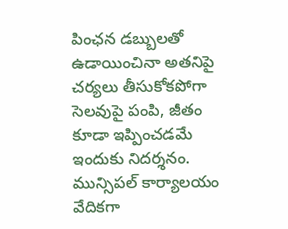పింఛన డబ్బులతో ఉడాయించినా అతనిపై చర్యలు తీసుకోకపోగా సెలవుపై పంపి, జీతం కూడా ఇప్పించడమే ఇందుకు నిదర్శనం. మున్సిపల్ కార్యాలయం వేదికగా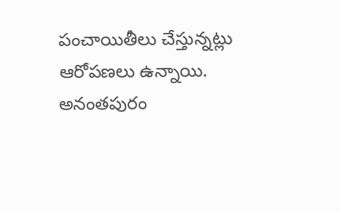పంచాయితీలు చేస్తున్నట్లు ఆరోపణలు ఉన్నాయి.
అనంతపురం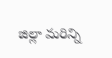జిల్లా మరిన్ని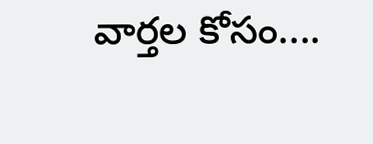వార్తల కోసం....